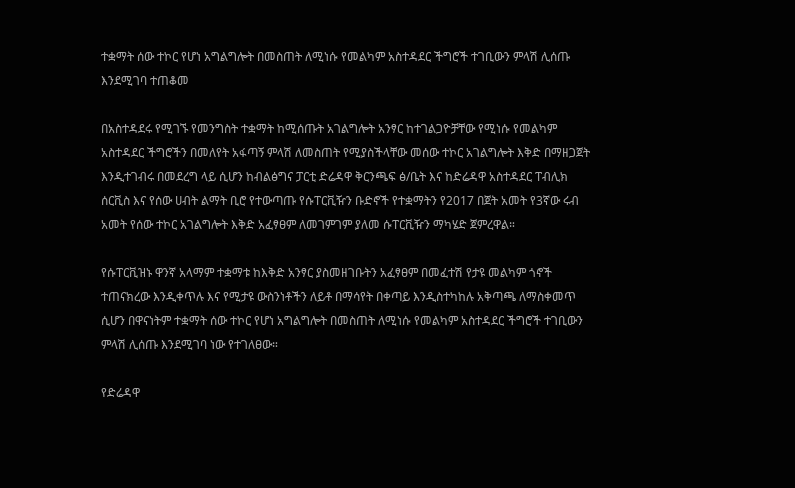ተቋማት ሰው ተኮር የሆነ አግልግሎት በመስጠት ለሚነሱ የመልካም አስተዳደር ችግሮች ተገቢውን ምላሽ ሊሰጡ እንደሚገባ ተጠቆመ

በአስተዳደሩ የሚገኙ የመንግስት ተቋማት ከሚሰጡት አገልግሎት አንፃር ከተገልጋዮቻቸው የሚነሱ የመልካም አስተዳደር ችግሮችን በመለየት አፋጣኝ ምላሽ ለመስጠት የሚያስችላቸው መሰው ተኮር አገልግሎት እቅድ በማዘጋጀት እንዲተገብሩ በመደረግ ላይ ሲሆን ከብልፅግና ፓርቲ ድሬዳዋ ቅርንጫፍ ፅ/ቤት እና ከድሬዳዋ አስተዳደር ፐብሊክ ሰርቪስ እና የሰው ሀብት ልማት ቢሮ የተውጣጡ የሱፐርቪዥን ቡድኖች የተቋማትን የ2017 በጀት አመት የ3ኛው ሩብ አመት የሰው ተኮር አገልግሎት እቅድ አፈፃፀም ለመገምገም ያለመ ሱፐርቪዥን ማካሄድ ጀምረዋል።

የሱፐርቪዝኑ ዋንኛ አላማም ተቋማቱ ከእቅድ አንፃር ያስመዘገቡትን አፈፃፀም በመፈተሽ የታዩ መልካም ጎኖች ተጠናክረው እንዲቀጥሉ እና የሚታዩ ውስንነቶችን ለይቶ በማሳየት በቀጣይ እንዲስተካከሉ አቅጣጫ ለማስቀመጥ ሲሆን በዋናነትም ተቋማት ሰው ተኮር የሆነ አግልግሎት በመስጠት ለሚነሱ የመልካም አስተዳደር ችግሮች ተገቢውን ምላሽ ሊሰጡ እንደሚገባ ነው የተገለፀው።

የድሬዳዋ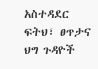አስተዳደር ፍትህ፣ ፀጥታና ህግ ጉዳዮች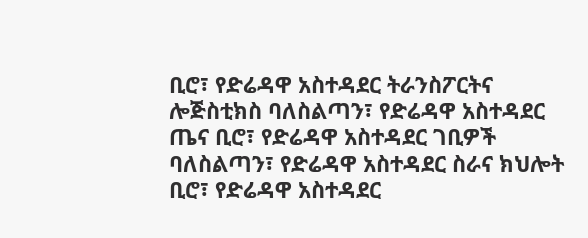ቢሮ፣ የድሬዳዋ አስተዳደር ትራንስፖርትና ሎጅስቲክስ ባለስልጣን፣ የድሬዳዋ አስተዳደር ጤና ቢሮ፣ የድሬዳዋ አስተዳደር ገቢዎች ባለስልጣን፣ የድሬዳዋ አስተዳደር ስራና ክህሎት ቢሮ፣ የድሬዳዋ አስተዳደር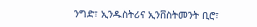ንግድ፣ ኢንዱስትሪና ኢንቨስትመንት ቢሮ፣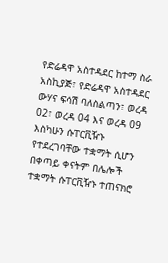የድሬዳዋ አስተዳደር ከተማ ስራ አስኪያጅ፣ የድሬዳዋ አስተዳደር ውሃና ፍሳሽ ባለስልጣን፣ ወረዳ 02፣ ወረዳ 04 እና ወረዳ 09 እስካሁን ሱፐርቪዥኑ የተደረገባቸው ተቋማት ሲሆን በቀጣይ ቀናትም በሌሎች ተቋማት ሱፐርቪዥኑ ተጠናክሮ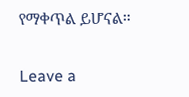የማቀጥል ይሆናል።

Leave a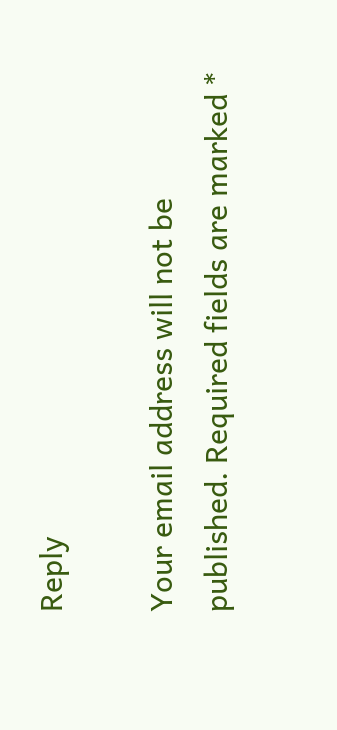Reply

Your email address will not be published. Required fields are marked *